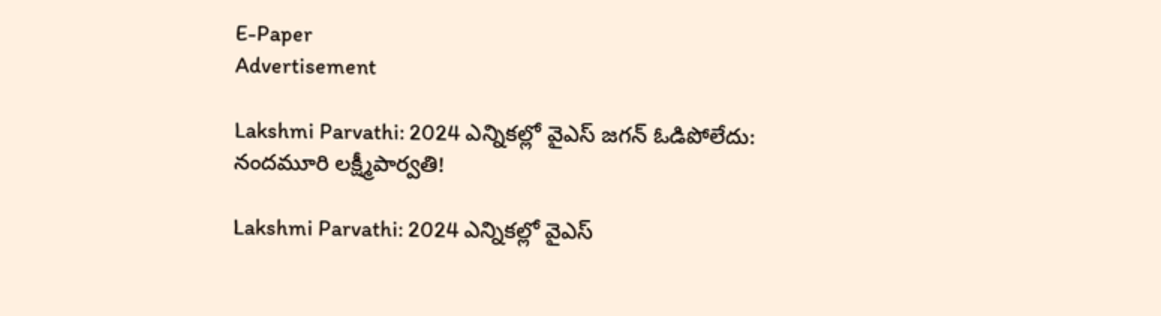E-Paper
Advertisement

Lakshmi Parvathi: 2024 ఎన్నికల్లో వైఎస్ జగన్ ఓడిపోలేదు: నందమూరి లక్ష్మీపార్వతి!

Lakshmi Parvathi: 2024 ఎన్నికల్లో వైఎస్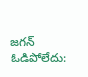జగన్ ఓడిపోలేదు: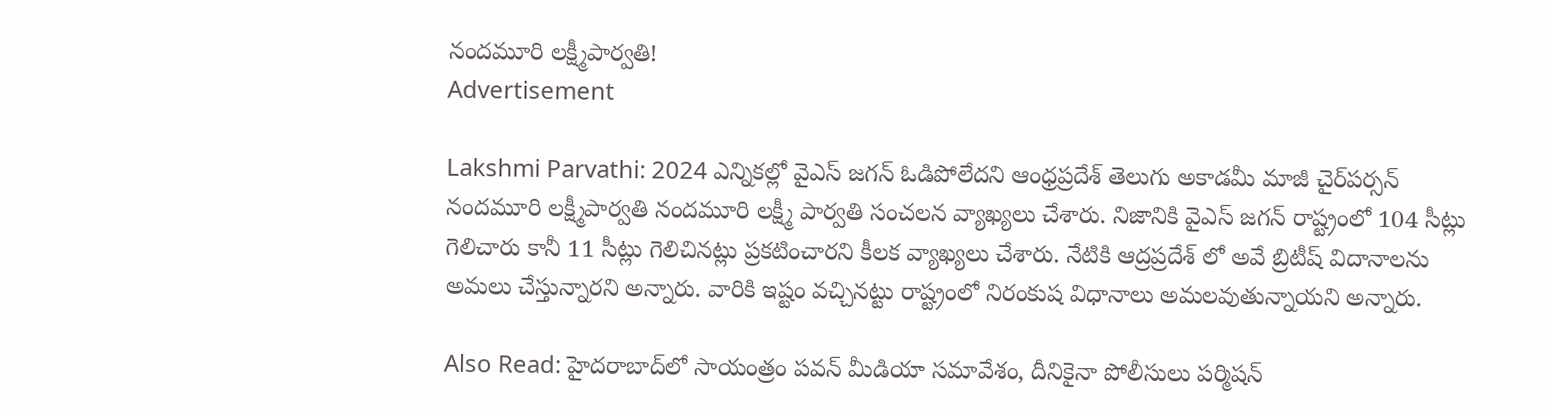నందమూరి లక్ష్మీపార్వతి!
Advertisement

Lakshmi Parvathi: 2024 ఎన్నికల్లో వైఎస్ జగన్ ఓడిపోలేదని ఆంధ్రప్రదేశ్ తెలుగు అకాడమీ మాజీ చైర్‌పర్సన్ నందమూరి లక్ష్మీపార్వతి నందమూరి లక్ష్మీ పార్వతి సంచలన వ్యాఖ్యలు చేశారు. నిజానికి వైఎస్ జగన్ రాష్ట్రంలో 104 సీట్లు గెలిచారు కానీ 11 సీట్లు గెలిచినట్లు ప్రకటించారని కీలక వ్యాఖ్యలు చేశారు. నేటికి ఆద్రప్రదేశ్ లో అవే బ్రిటీష్ విదానాలను అమలు చేస్తున్నారని అన్నారు. వారికి ఇష్టం వచ్చినట్టు రాష్ట్రంలో నిరంకుష విధానాలు అమలవుతున్నాయని అన్నారు.

Also Read: హైదరాబాద్‌లో సాయంత్రం పవన్ మీడియా సమావేశం, దీనికైనా పోలీసులు పర్మిషన్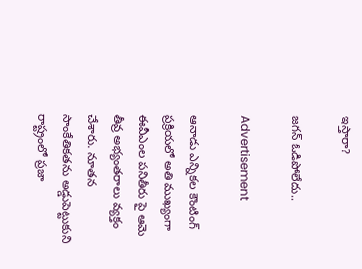ఇస్తారా?

జగన్ ఓడిపోలేదు..

Advertisement

ఆనాడు ఎన్నికల కౌంటింగ్ ప్రక్రియలో అతి ముఖ్యంగా ఈవీఎంల పనితీరు పై ఆమె తీవ్ర అభ్యంతరాలు వ్యక్తం చేశారు. నూతన సాంకేతికతను అడ్డుపెట్టుకుని రాష్ట్రంలో ప్రజా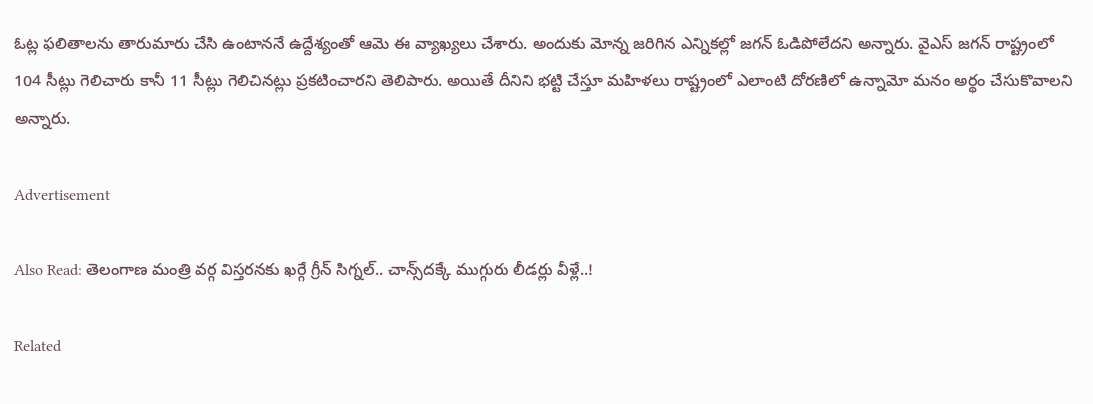ఓట్ల ఫలితాలను తారుమారు చేసి ఉంటాననే ఉద్దేశ్యంతో ఆమె ఈ వ్యాఖ్యలు చేశారు. అందుకు మోన్న జరిగిన ఎన్నికల్లో జగన్ ఓడిపోలేదని అన్నారు. వైఎస్ జగన్ రాష్ట్రంలో 104 సీట్లు గెలిచారు కానీ 11 సీట్లు గెలిచినట్లు ప్రకటించారని తెలిపారు. అయితే దీనిని భట్టి చేస్తూ మహిళలు రాష్ట్రంలో ఎలాంటి దోరణిలో ఉన్నామో మనం అర్థం చేసుకొవాలని అన్నారు.

Advertisement

Also Read: తెలంగాణ మంత్రి వర్గ విస్తరనకు ఖర్గే గ్రీన్ సిగ్నల్.. చాన్స్‌దక్కే ముగ్గురు లీడర్లు వీళ్లే..!

Related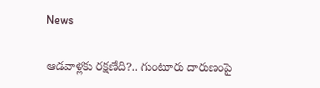News

ఆడవాళ్లకు రక్షణేది?.. గుంటూరు దారుణంపై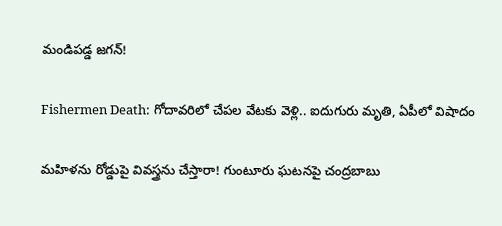మండిపడ్డ జగన్!

Fishermen Death: గోదావరిలో చేపల వేటకు వెళ్లి.. ఐదుగురు మృతి, ఏపీలో విషాదం

మహిళను రోడ్డుపై వివస్త్రను చేస్తారా! గుంటూరు ఘటనపై చంద్రబాబు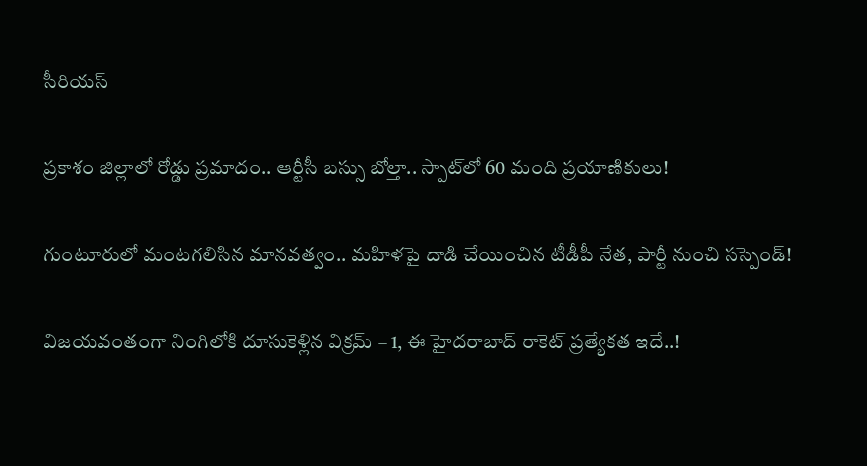సీరియస్

ప్రకాశం జిల్లాలో రోడ్డు ప్రమాదం.. ఆర్టీసీ బస్సు బోల్తా.. స్పాట్‌‌లో 60 మంది ప్రయాణికులు!

గుంటూరులో మంటగలిసిన మానవత్వం.. మహిళపై దాడి చేయించిన టీడీపీ నేత, పార్టీ నుంచి సస్పెండ్!

విజయవంతంగా నింగిలోకి దూసుకెళ్లిన విక్రమ్ – 1, ఈ హైదరాబాద్ రాకెట్ ప్రత్యేకత ఇదే..!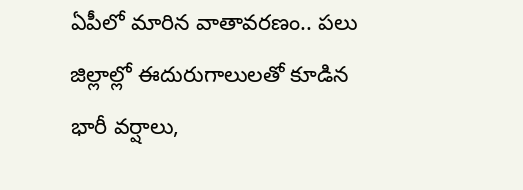ఏపీలో మారిన వాతావరణం.. పలు జిల్లాల్లో ఈదురుగాలులతో కూడిన భారీ వర్షాలు,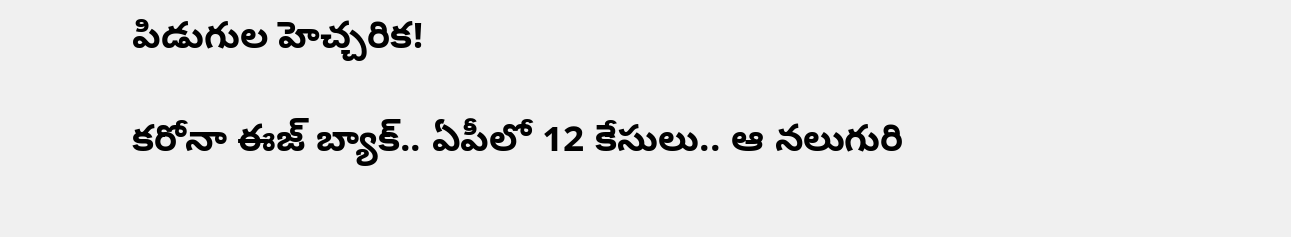పిడుగుల హెచ్చరిక!

కరోనా ఈజ్ బ్యాక్.. ఏపీలో 12 కేసులు.. ఆ నలుగురి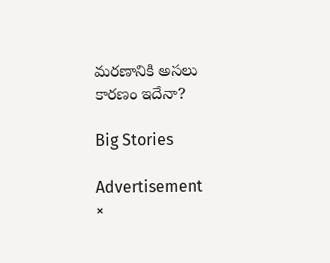మరణానికి అసలు కారణం ఇదేనా?

Big Stories

Advertisement
×